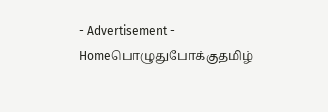- Advertisement -
Homeபொழுதுபோக்குதமிழ்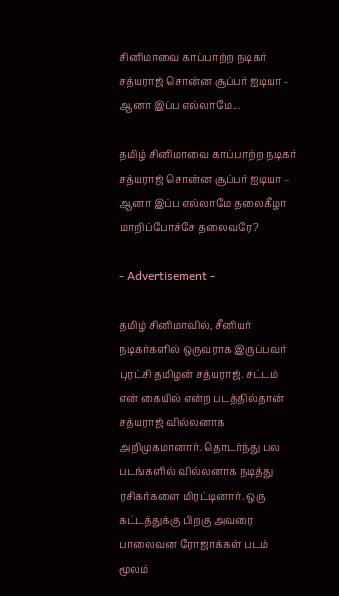சினிமாவை காப்பாற்ற நடிகர் சத்யராஜ் சொன்ன சூப்பர் ஐடியா - ஆனா இப்ப எல்லாமே...

தமிழ் சினிமாவை காப்பாற்ற நடிகர் சத்யராஜ் சொன்ன சூப்பர் ஐடியா – ஆனா இப்ப எல்லாமே தலைகீழா மாறிப்போச்சே தலைவரே?

- Advertisement -

தமிழ் சினிமாவில், சீனியர் நடிகர்களில் ஒருவராக இருப்பவர் புரட்சி தமிழன் சத்யராஜ். சட்டம் என் கையில் என்ற படத்தில்தான் சத்யராஜ் வில்லனாக அறிமுகமானார். தொடர்ந்து பல படங்களில் வில்லனாக நடித்து ரசிகர்களை மிரட்டினார். ஒரு கட்டத்துக்கு பிறகு அவரை பாலைவன ரோஜாக்கள் படம் மூலம்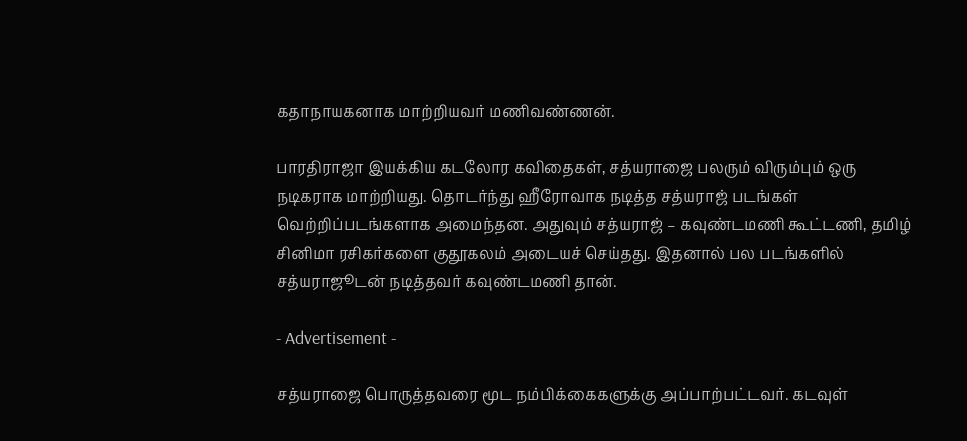கதாநாயகனாக மாற்றியவர் மணிவண்ணன்.

பாரதிராஜா இயக்கிய கடலோர கவிதைகள், சத்யராஜை பலரும் விரும்பும் ஒரு நடிகராக மாற்றியது. தொடர்ந்து ஹீரோவாக நடித்த சத்யராஜ் படங்கள் வெற்றிப்படங்களாக அமைந்தன. அதுவும் சத்யராஜ் – கவுண்டமணி கூட்டணி, தமிழ் சினிமா ரசிகர்களை குதூகலம் அடையச் செய்தது. இதனால் பல படங்களில் சத்யராஜூடன் நடித்தவர் கவுண்டமணி தான்.

- Advertisement -

சத்யராஜை பொருத்தவரை மூட நம்பிக்கைகளுக்கு அப்பாற்பட்டவர். கடவுள்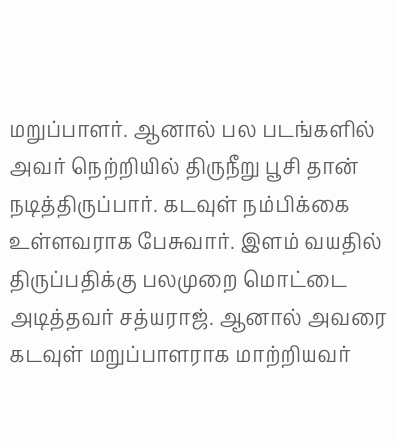மறுப்பாளர். ஆனால் பல படங்களில் அவர் நெற்றியில் திருநீறு பூசி தான் நடித்திருப்பார். கடவுள் நம்பிக்கை உள்ளவராக பேசுவார். இளம் வயதில் திருப்பதிக்கு பலமுறை மொட்டை அடித்தவர் சத்யராஜ். ஆனால் அவரை கடவுள் மறுப்பாளராக மாற்றியவர்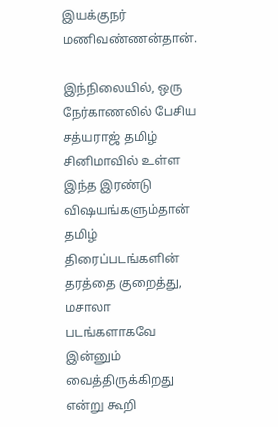இயக்குநர் மணிவண்ணன்தான்.

இந்நிலையில், ஒரு நேர்காணலில் பேசிய சத்யராஜ் தமிழ் சினிமாவில் உள்ள இந்த இரண்டு விஷயங்களும்தான் தமிழ் திரைப்படங்களின் தரத்தை குறைத்து, மசாலா படங்களாகவே இன்னும் வைத்திருக்கிறது என்று கூறி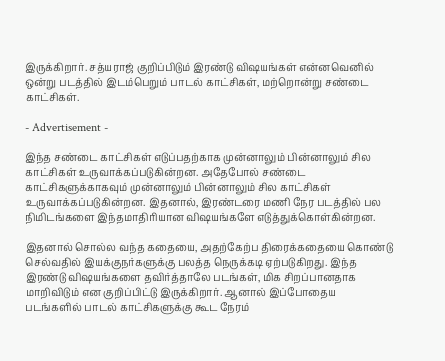இருக்கிறார். சத்யராஜ் குறிப்பிடும் இரண்டு விஷயங்கள் என்னவெனில் ஒன்று படத்தில் இடம்பெறும் பாடல் காட்சிகள், மற்றொன்று சண்டை காட்சிகள்.

- Advertisement -

இந்த சண்டை காட்சிகள் எடுப்பதற்காக முன்னாலும் பின்னாலும் சில காட்சிகள் உருவாக்கப்படுகின்றன. அதேபோல் சண்டை காட்சிகளுக்காகவும் முன்னாலும் பின்னாலும் சில காட்சிகள் உருவாக்கப்படுகின்றன. இதனால், இரண்டரை மணி நேர படத்தில் பல நிமிடங்களை இந்தமாதிரியான விஷயங்களே எடுத்துக்கொள்கின்றன.

இதனால் சொல்ல வந்த கதையை, அதற்கேற்ப திரைக்கதையை கொண்டு செல்வதில் இயக்குநர்களுக்கு பலத்த நெருக்கடி ஏற்படுகிறது. இந்த இரண்டு விஷயங்களை தவிர்த்தாலே படங்கள், மிக சிறப்பானதாக மாறிவிடும் என குறிப்பிட்டு இருக்கிறார். ஆனால் இப்போதைய படங்களில் பாடல் காட்சிகளுக்கு கூட நேரம்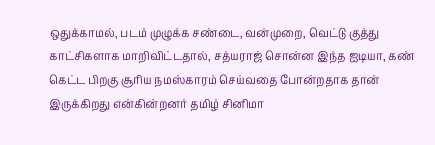ஒதுக்காமல், படம் முழுக்க சண்டை, வன்முறை, வெட்டு குத்து காட்சிகளாக மாறிவிட்டதால், சத்யராஜ் சொன்ன இந்த ஐடியா, கண் கெட்ட பிறகு சூரிய நமஸ்காரம் செய்வதை போன்றதாக தான் இருக்கிறது என்கின்றனர் தமிழ் சினிமா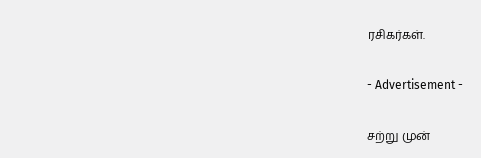ரசிகர்கள்.

- Advertisement -

சற்று முன்